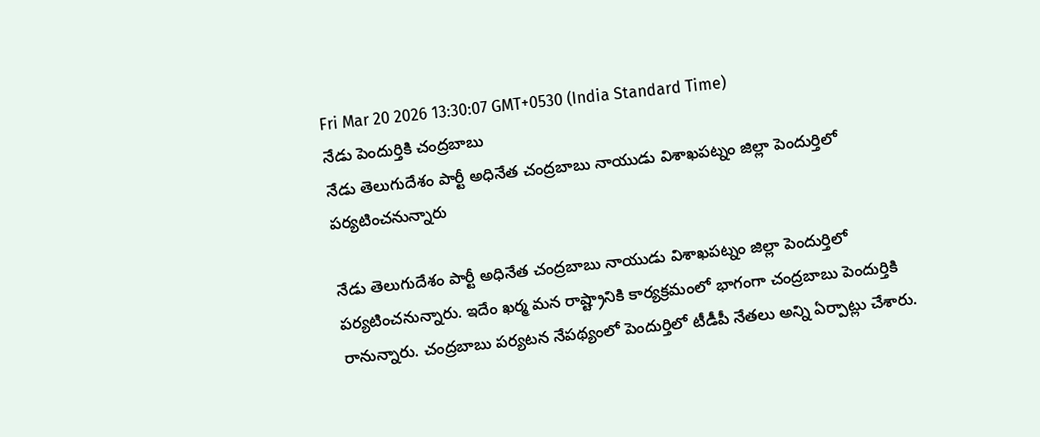Fri Mar 20 2026 13:30:07 GMT+0530 (India Standard Time)
నేడు పెందుర్తికి చంద్రబాబు
నేడు తెలుగుదేశం పార్టీ అధినేత చంద్రబాబు నాయుడు విశాఖపట్నం జిల్లా పెందుర్తిలో పర్యటించనున్నారు

నేడు తెలుగుదేశం పార్టీ అధినేత చంద్రబాబు నాయుడు విశాఖపట్నం జిల్లా పెందుర్తిలో పర్యటించనున్నారు. ఇదేం ఖర్మ మన రాష్ట్రానికి కార్యక్రమంలో భాగంగా చంద్రబాబు పెందుర్తికి రానున్నారు. చంద్రబాబు పర్యటన నేపథ్యంలో పెందుర్తిలో టీడీపీ నేతలు అన్ని ఏర్పాట్లు చేశారు.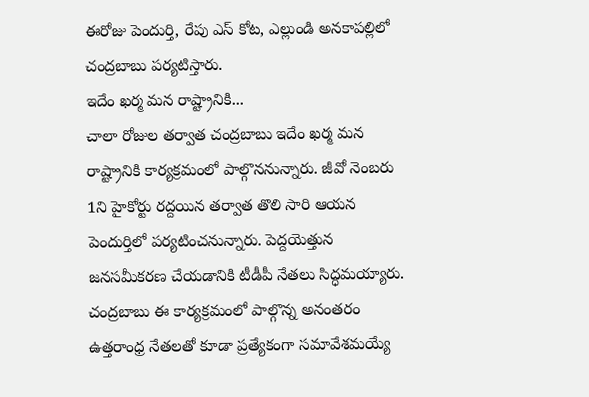ఈరోజు పెందుర్తి, రేపు ఎస్ కోట, ఎల్లుండి అనకాపల్లిలో చంద్రబాబు పర్యటిస్తారు.
ఇదేం ఖర్మ మన రాష్ట్రానికి...
చాలా రోజుల తర్వాత చంద్రబాబు ఇదేం ఖర్మ మన రాష్ట్రానికి కార్యక్రమంలో పాల్గొననున్నారు. జీవో నెంబరు 1ని హైకోర్టు రద్దయిన తర్వాత తొలి సారి ఆయన పెందుర్తిలో పర్యటించనున్నారు. పెద్దయెత్తున జనసమీకరణ చేయడానికి టీడీపీ నేతలు సిద్ధమయ్యారు. చంద్రబాబు ఈ కార్యక్రమంలో పాల్గొన్న అనంతరం ఉత్తరాంధ్ర నేతలతో కూడా ప్రత్యేకంగా సమావేశమయ్యే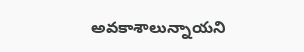అవకాశాలున్నాయని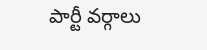పార్టీ వర్గాలు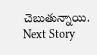చెబుతున్నాయి.
Next Story